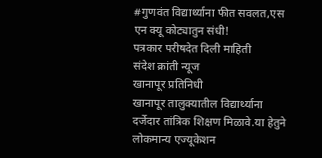#गुणवंत विद्यार्थ्याना फीत सवलत,एस एन क्यू कोट्यातुन संधी!
पत्रकार परीषदेत दिली माहिती
संदेश क्रांती न्यूज
खानापूर प्रतिनिधी
खानापूर तालुक्यातील विद्यार्थ्याना दर्जेदार तांत्रिक शिक्षण मिळावे.या हेतुने लोकमान्य एज्यूकेशन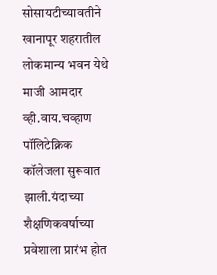सोसायटीच्यावतीने खानापूर शहरातील लोकमान्य भवन येथे माजी आमदार व्ही.वाय.चव्हाण पॉलिटेक्निक कॉलेजला सुरूवात झाली.यंदाच्या शैक्षणिकवर्षाच्या प्रवेशाला प्रारंभ होत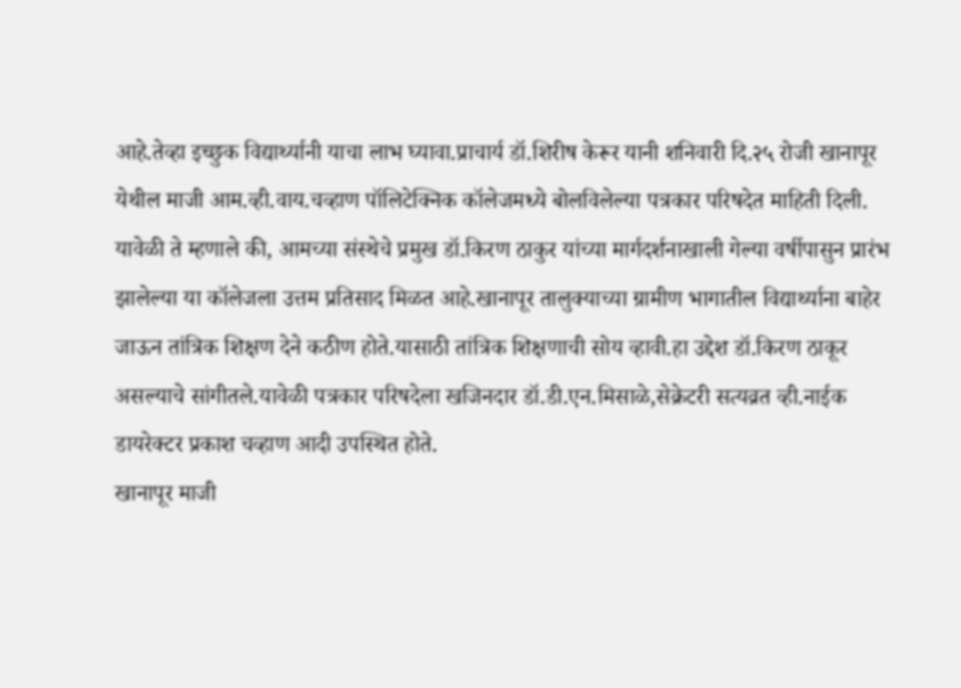आहे.तेव्हा इच्छुक विद्यार्थ्यानी याचा लाभ घ्यावा.प्राचार्य डॉ.शिरीष केरूर यानी शनिवारी दि.२५ रोजी खानापूर येथील माजी आम.व्ही.वाय.चव्हाण पॉलिटेक्निक कॉलेजमध्ये बोलविलेल्या पत्रकार परिषदेत माहिती दिली.
यावेळी ते म्हणाले की, आमच्या संस्थेचे प्रमुख डॉ.किरण ठाकुर यांच्या मार्गदर्शनाखाली गेल्या वर्षीपासुन प्रारंभ झालेल्या या कॉलेजला उत्तम प्रतिसाद मिळत आहे.खानापूर तालुक्याच्या ग्रामीण भागातील विद्यार्थ्याना बाहेर जाऊन तांत्रिक शिक्षण देने कठीण होते.यासाठी तांत्रिक शिक्षणाची सोय व्हावी.हा उद्देश डॉ.किरण ठाकूर असल्याचे सांगीतले.यावेळी पत्रकार परिषदेला खजिनदार डॉ.डी.एन.मिसाळे,सेक्रेटरी सत्यव्रत व्ही.नाईक डायरेक्टर प्रकाश चव्हाण आदी उपस्थित होते.
खानापूर माजी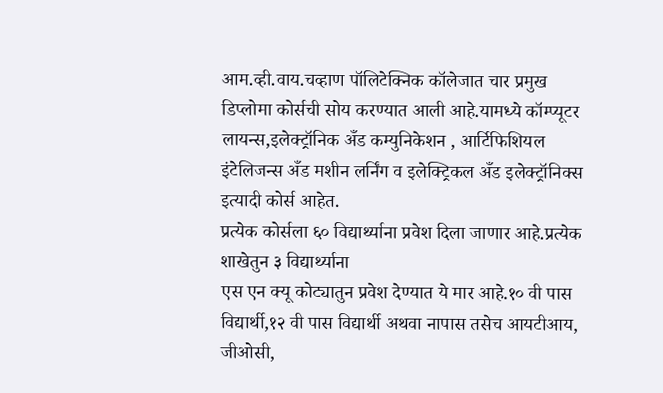आम.व्ही.वाय.चव्हाण पॉलिटेक्निक कॉलेजात चार प्रमुख डिप्लोमा कोर्सची सोय करण्यात आली आहे.यामध्ये कॉम्प्यूटर लायन्स,इलेक्ट्रॉनिक अँड कम्युनिकेशन , आर्टिफिशियल इंटेलिजन्स अँड मशीन लर्निंग व इलेक्ट्रिकल अँड इलेक्ट्रॉनिक्स इत्यादी कोर्स आहेत.
प्रत्येक कोर्सला ६० विद्यार्थ्याना प्रवेश दिला जाणार आहे.प्रत्येक शाखेतुन ३ विद्यार्थ्याना
एस एन क्यू कोट्यातुन प्रवेश देण्यात ये मार आहे.१० वी पास विद्यार्थी,१२ वी पास विद्यार्थी अथवा नापास तसेच आयटीआय, जीओसी,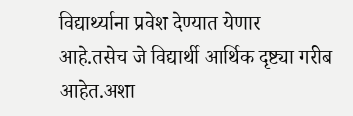विद्यार्थ्याना प्रवेश देण्यात येणार
आहे.तसेच जे विद्यार्थी आर्थिक दृष्ट्या गरीब आहेत.अशा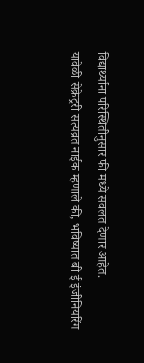विद्यार्थ्याना परिस्थितीनुसार फी मध्ये सवलत देणार आहेत.
यावेळी सेक्रेट्ररी सत्यव्रत नाईक म्हणाले की, भविष्यात बी ई इंजीनियरिंग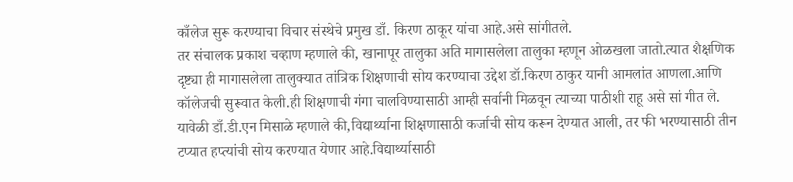काँलेज सुरू करण्याचा विचार संस्थेचे प्रमुख डाँ. किरण ठाकूर यांचा आहे.असे सांगीतले.
तर संचालक प्रकाश चव्हाण म्हणाले की, खानापूर तालुका अति मागासलेला तालुका म्हणून ओळखला जातो.त्यात शैक्षणिक दृष्ट्या ही मागासलेला तालुक्यात तांत्रिक शिक्षणाची सोय करण्याचा उद्देश डॉ.किरण ठाकुर यानी आमलांत आणला.आणि कॉलेजची सुरूवात केली.ही शिक्षणाची गंगा चालविण्यासाठी आम्ही सर्वानी मिळवून त्याच्या पाठीशी राहू असे सां गीत ले.
यावेळी डाँ.डी.एन मिसाळे म्हणाले की,विद्यार्थ्याना शिक्षणासाठी कर्जाची सोय करून देण्यात आली, तर फी भरण्यासाठी तीन टप्यात हप्त्यांची सोय करण्यात येणार आहे.विद्यार्थ्यासाठी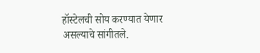हॉस्टेलची सोय करण्यात येणार असल्याचे सांगीतले.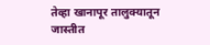तेव्हा खानापूर तालुक्यातून जास्तीत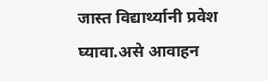जास्त विद्यार्थ्यानी प्रवेश घ्यावा.असे आवाहन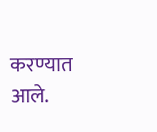करण्यात आले.